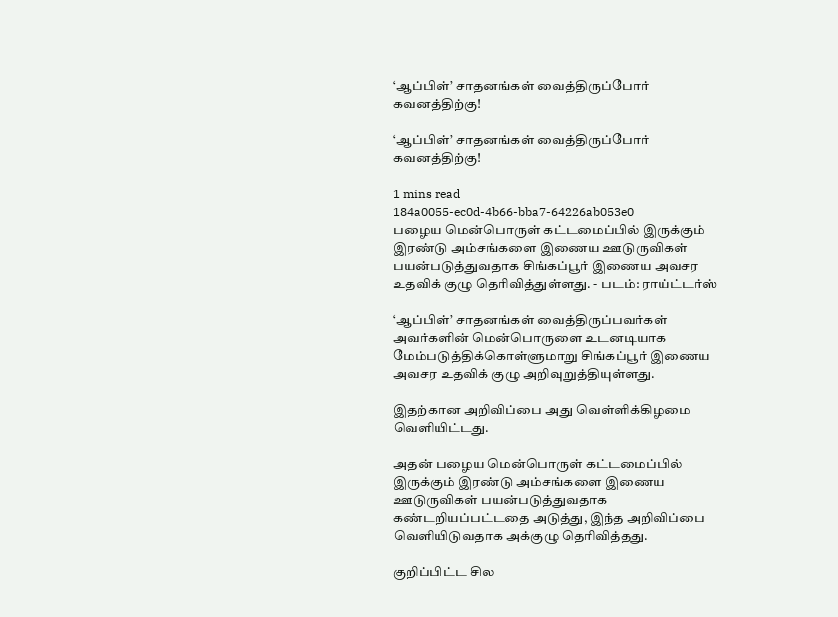‘ஆப்பிள்’ சாதனங்கள் வைத்திருப்போர் கவனத்திற்கு!

‘ஆப்பிள்’ சாதனங்கள் வைத்திருப்போர் கவனத்திற்கு!

1 mins read
184a0055-ec0d-4b66-bba7-64226ab053e0
பழைய மென்பொருள் கட்டமைப்பில் இருக்கும் இரண்டு அம்சங்களை இணைய ஊடுருவிகள் பயன்படுத்துவதாக சிங்கப்பூர் இணைய அவசர உதவிக் குழு தெரிவித்துள்ளது. - படம்: ராய்ட்டர்ஸ்

‘ஆப்பிள்’ சாதனங்கள் வைத்திருப்பவர்கள் அவர்களின் மென்பொருளை உடனடியாக மேம்படுத்திக்கொள்ளுமாறு சிங்கப்பூர் இணைய அவசர உதவிக் குழு அறிவுறுத்தியுள்ளது.

இதற்கான அறிவிப்பை அது வெள்ளிக்கிழமை வெளியிட்டது.

அதன் பழைய மென்பொருள் கட்டமைப்பில் இருக்கும் இரண்டு அம்சங்களை இணைய ஊடுருவிகள் பயன்படுத்துவதாக கண்டறியப்பட்டதை அடுத்து, இந்த அறிவிப்பை வெளியிடுவதாக அக்குழு தெரிவித்தது.

குறிப்பிட்ட சில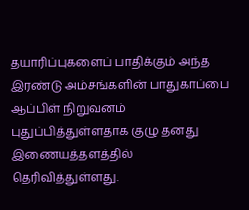தயாரிப்புகளைப் பாதிக்கும் அந்த இரண்டு அம்சங்களின் பாதுகாப்பை ஆப்பிள் நிறுவனம் புதுப்பித்துள்ளதாக குழு தனது இணையத்தளத்தில் தெரிவித்துள்ளது.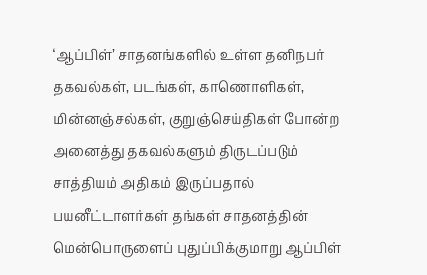‘ஆப்பிள்’ சாதனங்களில் உள்ள தனிநபர் தகவல்கள், படங்கள், காணொளிகள், மின்னஞ்சல்கள், குறுஞ்செய்திகள் போன்ற அனைத்து தகவல்களும் திருடப்படும் சாத்தியம் அதிகம் இருப்பதால் பயனீட்டாளர்கள் தங்கள் சாதனத்தின் மென்பொருளைப் புதுப்பிக்குமாறு ஆப்பிள்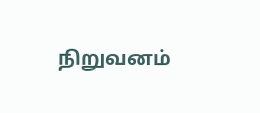நிறுவனம்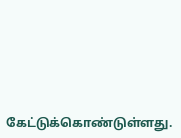கேட்டுக்கொண்டுள்ளது.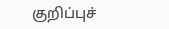குறிப்புச்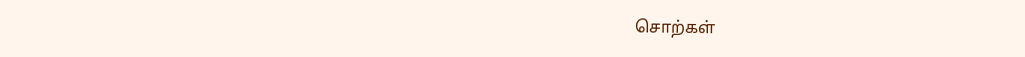சொற்கள்